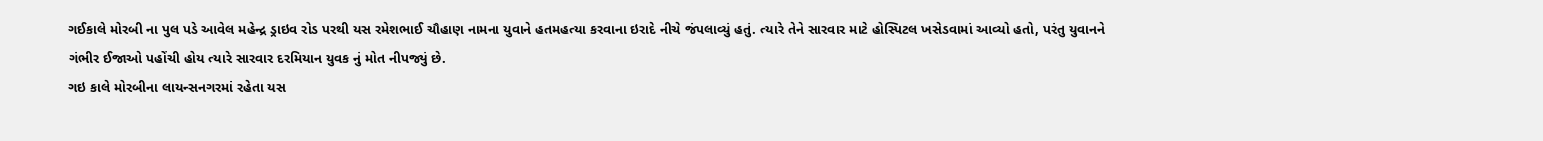ગઈકાલે મોરબી ના પુલ પડે આવેલ મહેન્દ્ર ડ્રાઇવ રોડ પરથી યસ રમેશભાઈ ચૌહાણ નામના યુવાને હતમહત્યા કરવાના ઇરાદે નીચે જંપલાવ્યું હતું. ત્યારે તેને સારવાર માટે હોસ્પિટલ ખસેડવામાં આવ્યો હતો, પરંતુ યુવાનને ગંભીર ઈજાઓ પહોંચી હોય ત્યારે સારવાર દરમિયાન યુવક નું મોત નીપજ્યું છે.
ગઇ કાલે મોરબીના લાયન્સનગરમાં રહેતા યસ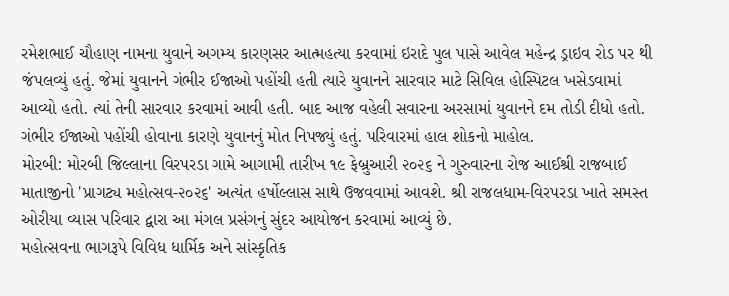રમેશભાઈ ચૌહાણ નામના યુવાને અગમ્ય કારણસર આત્મહત્યા કરવામાં ઇરાદે પુલ પાસે આવેલ મહેન્દ્ર ડ્રાઇવ રોડ પર થી જંપલવ્યું હતું. જેમાં યુવાનને ગંભીર ઈજાઓ પહોંચી હતી ત્યારે યુવાનને સારવાર માટે સિવિલ હોસ્પિટલ ખસેડવામાં આવ્યો હતો. ત્યાં તેની સારવાર કરવામાં આવી હતી. બાદ આજ વહેલી સવારના અરસામાં યુવાનને દમ તોડી દીધો હતો. ગંભીર ઈજાઓ પહોંચી હોવાના કારણે યુવાનનું મોત નિપજ્યું હતું. પરિવારમાં હાલ શોકનો માહોલ.
મોરબી: મોરબી જિલ્લાના વિરપરડા ગામે આગામી તારીખ ૧૯ ફેબ્રુઆરી ૨૦૨૬ ને ગુરુવારના રોજ આઈશ્રી રાજબાઈ માતાજીનો 'પ્રાગટ્ય મહોત્સવ-૨૦૨૬' અત્યંત હર્ષોલ્લાસ સાથે ઉજવવામાં આવશે. શ્રી રાજલધામ-વિરપરડા ખાતે સમસ્ત ઓરીયા વ્યાસ પરિવાર દ્વારા આ મંગલ પ્રસંગનું સુંદર આયોજન કરવામાં આવ્યું છે.
મહોત્સવના ભાગરૂપે વિવિધ ધાર્મિક અને સાંસ્કૃતિક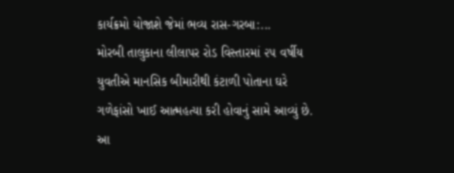કાર્યક્રમો યોજાશે જેમાં ભવ્ય રાસ-ગરબા:...
મોરબી તાલુકાના લીલાપર રોડ વિસ્તારમાં ૨૫ વર્ષીય યુવતીએ માનસિક બીમારીથી કંટાળી પોતાના ઘરે ગળેફાંસો ખાઈ આત્મહત્યા કરી હોવાનું સામે આવ્યું છે. આ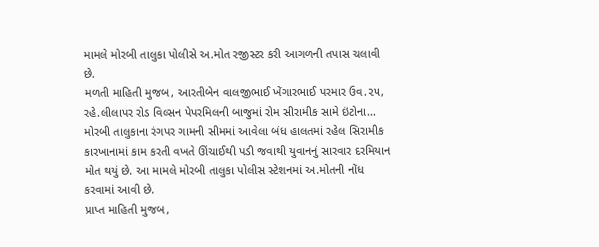મામલે મોરબી તાલુકા પોલીસે અ.મોત રજીસ્ટર કરી આગળની તપાસ ચલાવી છે.
મળતી માહિતી મુજબ, આરતીબેન વાલજીભાઈ ખેંગારભાઈ પરમાર ઉવ.૨૫, રહે.લીલાપર રોડ વિલ્સન પેપરમિલની બાજુમાં રોમ સીરામીક સામે ઇંટોના...
મોરબી તાલુકાના રંગપર ગામની સીમમાં આવેલા બંધ હાલતમાં રહેલ સિરામીક કારખાનામાં કામ કરતી વખતે ઊંચાઈથી પડી જવાથી યુવાનનું સારવાર દરમિયાન મોત થયું છે. આ મામલે મોરબી તાલુકા પોલીસ સ્ટેશનમાં અ.મોતની નોંધ કરવામાં આવી છે.
પ્રાપ્ત માહિતી મુજબ,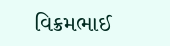વિક્રમભાઈ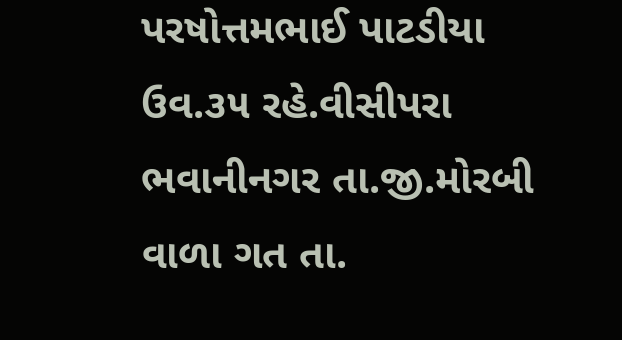પરષોત્તમભાઈ પાટડીયા ઉવ.૩૫ રહે.વીસીપરા ભવાનીનગર તા.જી.મોરબી વાળા ગત તા.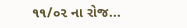૧૧/૦૨ ના રોજ...